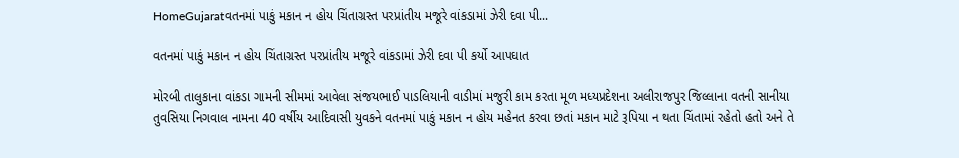HomeGujaratવતનમાં પાકું મકાન ન હોય ચિંતાગ્રસ્ત પરપ્રાંતીય મજૂરે વાંકડામાં ઝેરી દવા પી...

વતનમાં પાકું મકાન ન હોય ચિંતાગ્રસ્ત પરપ્રાંતીય મજૂરે વાંકડામાં ઝેરી દવા પી કર્યો આપઘાત

મોરબી તાલુકાના વાંકડા ગામની સીમમાં આવેલા સંજયભાઈ પાડલિયાની વાડીમાં મજુરી કામ કરતા મૂળ મધ્યપ્રદેશના અલીરાજપુર જિલ્લાના વતની સાનીયા તુવસિયા નિગવાલ નામના 40 વર્ષીય આદિવાસી યુવકને વતનમાં પાકું મકાન ન હોય મહેનત કરવા છતાં મકાન માટે રૂપિયા ન થતા ચિંતામાં રહેતો હતો અને તે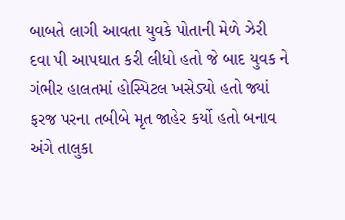બાબતે લાગી આવતા યુવકે પોતાની મેળે ઝેરી દવા પી આપઘાત કરી લીધો હતો જે બાદ યુવક ને ગંભીર હાલતમાં હોસ્પિટલ ખસેડ્યો હતો જ્યાં ફરજ પરના તબીબે મૃત જાહેર કર્યો હતો બનાવ અંગે તાલુકા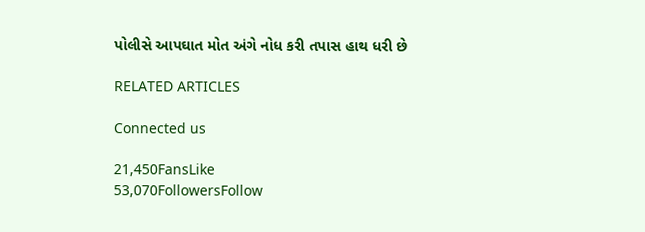પોલીસે આપઘાત મોત અંગે નોધ કરી તપાસ હાથ ધરી છે

RELATED ARTICLES

Connected us

21,450FansLike
53,070FollowersFollow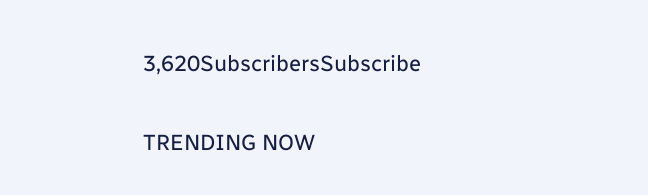3,620SubscribersSubscribe

TRENDING NOW